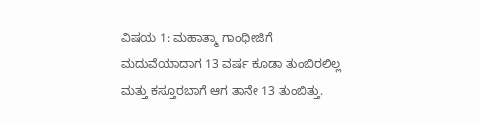ವಿಷಯ 1: ಮಹಾತ್ಮಾ ಗಾಂಧೀಜಿಗೆ ಮದುವೆಯಾದಾಗ 13 ವರ್ಷ ಕೂಡಾ ತುಂಬಿರಲಿಲ್ಲ ಮತ್ತು ಕಸ್ತೂರಬಾಗೆ ಆಗ ತಾನೇ 13 ತುಂಬಿತ್ತು.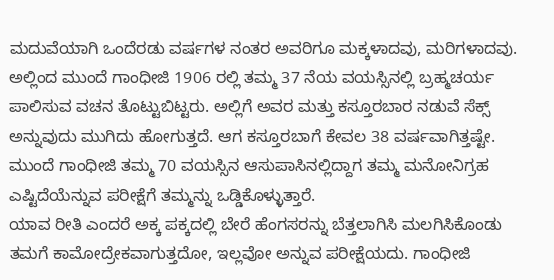ಮದುವೆಯಾಗಿ ಒಂದೆರಡು ವರ್ಷಗಳ ನಂತರ ಅವರಿಗೂ ಮಕ್ಕಳಾದವು, ಮರಿಗಳಾದವು. ಅಲ್ಲಿಂದ ಮುಂದೆ ಗಾಂಧೀಜಿ 1906 ರಲ್ಲಿ ತಮ್ಮ 37 ನೆಯ ವಯಸ್ಸಿನಲ್ಲಿ ಬ್ರಹ್ಮಚರ್ಯ ಪಾಲಿಸುವ ವಚನ ತೊಟ್ಟುಬಿಟ್ಟರು. ಅಲ್ಲಿಗೆ ಅವರ ಮತ್ತು ಕಸ್ತೂರಬಾರ ನಡುವೆ ಸೆಕ್ಸ್ ಅನ್ನುವುದು ಮುಗಿದು ಹೋಗುತ್ತದೆ. ಆಗ ಕಸ್ತೂರಬಾಗೆ ಕೇವಲ 38 ವರ್ಷವಾಗಿತ್ತಷ್ಟೇ. ಮುಂದೆ ಗಾಂಧೀಜಿ ತಮ್ಮ 70 ವಯಸ್ಸಿನ ಆಸುಪಾಸಿನಲ್ಲಿದ್ದಾಗ ತಮ್ಮ ಮನೋನಿಗ್ರಹ ಎಷ್ಟಿದೆಯೆನ್ನುವ ಪರೀಕ್ಷೆಗೆ ತಮ್ಮನ್ನು ಒಡ್ಡಿಕೊಳ್ಳುತ್ತಾರೆ.
ಯಾವ ರೀತಿ ಎಂದರೆ ಅಕ್ಕ ಪಕ್ಕದಲ್ಲಿ ಬೇರೆ ಹೆಂಗಸರನ್ನು ಬೆತ್ತಲಾಗಿಸಿ ಮಲಗಿಸಿಕೊಂಡು ತಮಗೆ ಕಾಮೋದ್ರೇಕವಾಗುತ್ತದೋ, ಇಲ್ಲವೋ ಅನ್ನುವ ಪರೀಕ್ಷೆಯದು. ಗಾಂಧೀಜಿ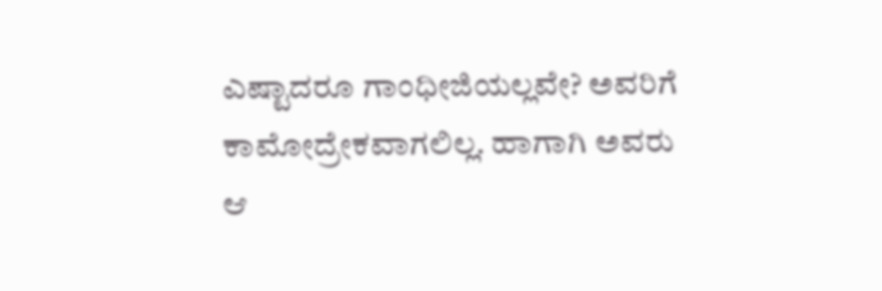ಎಷ್ಟಾದರೂ ಗಾಂಧೀಜಿಯಲ್ಲವೇ? ಅವರಿಗೆ ಕಾಮೋದ್ರೇಕವಾಗಲಿಲ್ಲ. ಹಾಗಾಗಿ ಅವರು ಆ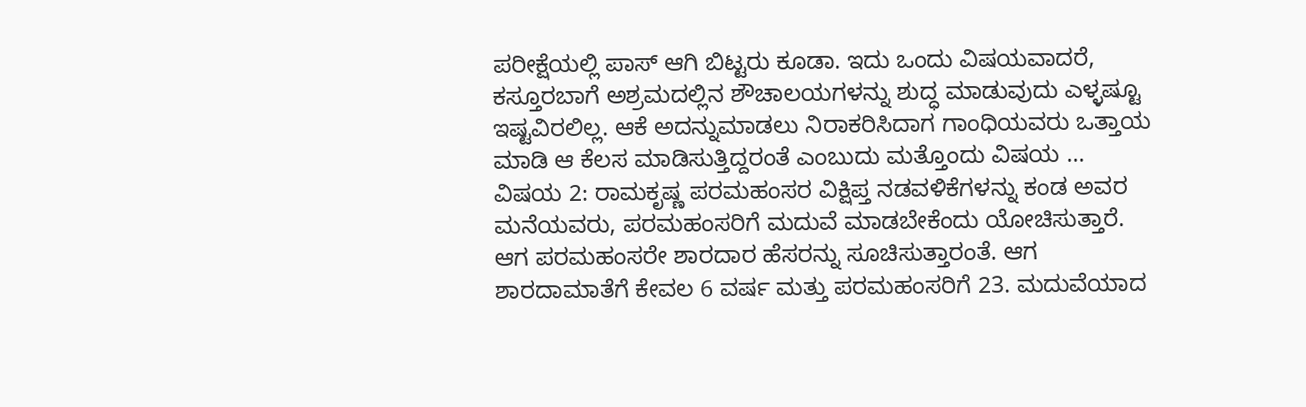ಪರೀಕ್ಷೆಯಲ್ಲಿ ಪಾಸ್ ಆಗಿ ಬಿಟ್ಟರು ಕೂಡಾ. ಇದು ಒಂದು ವಿಷಯವಾದರೆ, ಕಸ್ತೂರಬಾಗೆ ಅಶ್ರಮದಲ್ಲಿನ ಶೌಚಾಲಯಗಳನ್ನು ಶುದ್ಧ ಮಾಡುವುದು ಎಳ್ಳಷ್ಟೂ ಇಷ್ಟವಿರಲಿಲ್ಲ. ಆಕೆ ಅದನ್ನುಮಾಡಲು ನಿರಾಕರಿಸಿದಾಗ ಗಾಂಧಿಯವರು ಒತ್ತಾಯ ಮಾಡಿ ಆ ಕೆಲಸ ಮಾಡಿಸುತ್ತಿದ್ದರಂತೆ ಎಂಬುದು ಮತ್ತೊಂದು ವಿಷಯ …
ವಿಷಯ 2: ರಾಮಕೃಷ್ಣ ಪರಮಹಂಸರ ವಿಕ್ಷಿಪ್ತ ನಡವಳಿಕೆಗಳನ್ನು ಕಂಡ ಅವರ ಮನೆಯವರು, ಪರಮಹಂಸರಿಗೆ ಮದುವೆ ಮಾಡಬೇಕೆಂದು ಯೋಚಿಸುತ್ತಾರೆ. ಆಗ ಪರಮಹಂಸರೇ ಶಾರದಾರ ಹೆಸರನ್ನು ಸೂಚಿಸುತ್ತಾರಂತೆ. ಆಗ ಶಾರದಾಮಾತೆಗೆ ಕೇವಲ 6 ವರ್ಷ ಮತ್ತು ಪರಮಹಂಸರಿಗೆ 23. ಮದುವೆಯಾದ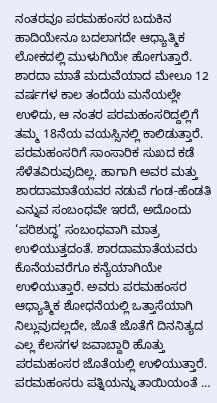ನಂತರವೂ ಪರಮಹಂಸರ ಬದುಕಿನ ಹಾದಿಯೇನೂ ಬದಲಾಗದೇ ಆಧ್ಯಾತ್ಮಿಕ ಲೋಕದಲ್ಲಿ ಮುಳುಗಿಯೇ ಹೋಗುತ್ತಾರೆ. ಶಾರದಾ ಮಾತೆ ಮದುವೆಯಾದ ಮೇಲೂ 12 ವರ್ಷಗಳ ಕಾಲ ತಂದೆಯ ಮನೆಯಲ್ಲೇ ಉಳಿದು, ಆ ನಂತರ ಪರಮಹಂಸರಿದ್ದಲ್ಲಿಗೆ ತಮ್ಮ 18ನೆಯ ವಯಸ್ಸಿನಲ್ಲಿ ಕಾಲಿಡುತ್ತಾರೆ.
ಪರಮಹಂಸರಿಗೆ ಸಾಂಸಾರಿಕ ಸುಖದ ಕಡೆ ಸೆಳೆತವಿರುವುದಿಲ್ಲ. ಹಾಗಾಗಿ ಅವರ ಮತ್ತು ಶಾರದಾಮಾತೆಯವರ ನಡುವೆ ಗಂಡ-ಹೆಂಡತಿ ಎನ್ನುವ ಸಂಬಂಧವೇ ಇರದೆ, ಅದೊಂದು ‘ಪರಿಶುದ್ಧ’ ಸಂಬಂಧವಾಗಿ ಮಾತ್ರ ಉಳಿಯುತ್ತದಂತೆ. ಶಾರದಾಮಾತೆಯವರು ಕೊನೆಯವರೆಗೂ ಕನ್ಯೆಯಾಗಿಯೇ ಉಳಿಯುತ್ತಾರೆ. ಅವರು ಪರಮಹಂಸರ ಆಧ್ಯಾತ್ಮಿಕ ಶೋಧನೆಯಲ್ಲಿ ಒತ್ತಾಸೆಯಾಗಿ ನಿಲ್ಲುವುದಲ್ಲದೇ, ಜೊತೆ ಜೊತೆಗೆ ದಿನನಿತ್ಯದ ಎಲ್ಲ ಕೆಲಸಗಳ ಜವಾಬ್ದಾರಿ ಹೊತ್ತು ಪರಮಹಂಸರ ಜೊತೆಯಲ್ಲಿ ಉಳಿಯುತ್ತಾರೆ. ಪರಮಹಂಸರು ಪತ್ನಿಯನ್ನು ತಾಯಿಯಂತೆ …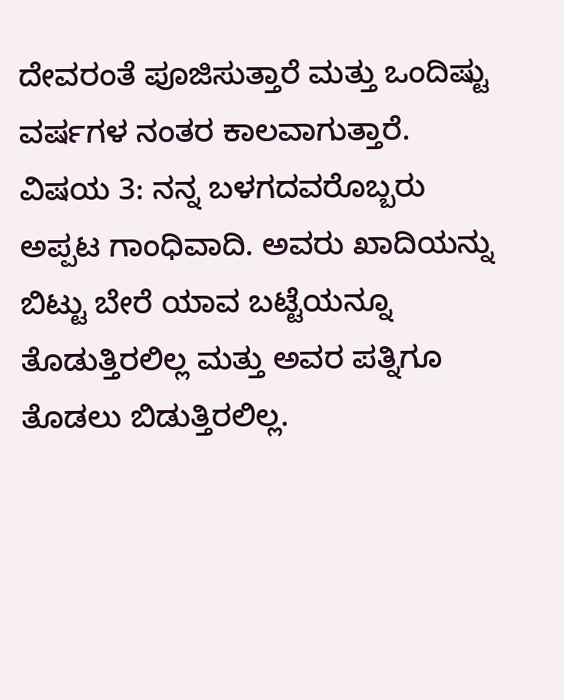ದೇವರಂತೆ ಪೂಜಿಸುತ್ತಾರೆ ಮತ್ತು ಒಂದಿಷ್ಟು ವರ್ಷಗಳ ನಂತರ ಕಾಲವಾಗುತ್ತಾರೆ.
ವಿಷಯ 3: ನನ್ನ ಬಳಗದವರೊಬ್ಬರು ಅಪ್ಪಟ ಗಾಂಧಿವಾದಿ. ಅವರು ಖಾದಿಯನ್ನು ಬಿಟ್ಟು ಬೇರೆ ಯಾವ ಬಟ್ಟೆಯನ್ನೂ ತೊಡುತ್ತಿರಲಿಲ್ಲ ಮತ್ತು ಅವರ ಪತ್ನಿಗೂ ತೊಡಲು ಬಿಡುತ್ತಿರಲಿಲ್ಲ.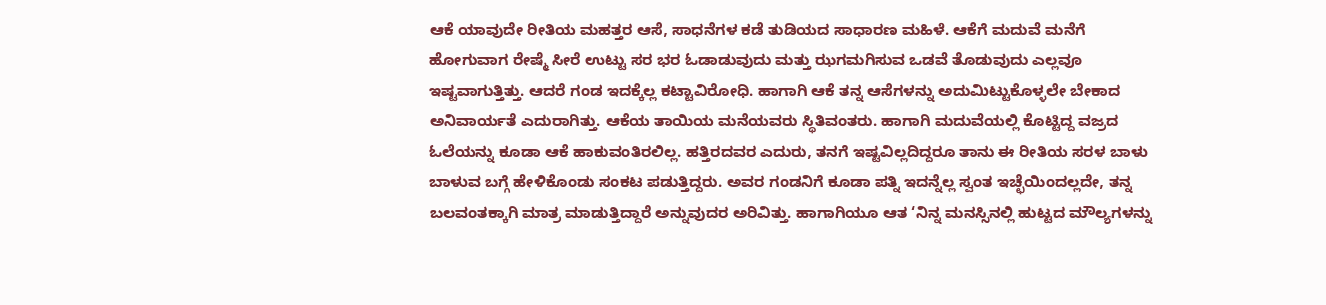ಆಕೆ ಯಾವುದೇ ರೀತಿಯ ಮಹತ್ತರ ಆಸೆ, ಸಾಧನೆಗಳ ಕಡೆ ತುಡಿಯದ ಸಾಧಾರಣ ಮಹಿಳೆ. ಆಕೆಗೆ ಮದುವೆ ಮನೆಗೆ ಹೋಗುವಾಗ ರೇಷ್ಮೆ ಸೀರೆ ಉಟ್ಟು ಸರ ಭರ ಓಡಾಡುವುದು ಮತ್ತು ಝಗಮಗಿಸುವ ಒಡವೆ ತೊಡುವುದು ಎಲ್ಲವೂ ಇಷ್ಟವಾಗುತ್ತಿತ್ತು. ಆದರೆ ಗಂಡ ಇದಕ್ಕೆಲ್ಲ ಕಟ್ಟಾವಿರೋಧಿ. ಹಾಗಾಗಿ ಆಕೆ ತನ್ನ ಆಸೆಗಳನ್ನು ಅದುಮಿಟ್ಟುಕೊಳ್ಳಲೇ ಬೇಕಾದ ಅನಿವಾರ್ಯತೆ ಎದುರಾಗಿತ್ತು. ಆಕೆಯ ತಾಯಿಯ ಮನೆಯವರು ಸ್ಥಿತಿವಂತರು. ಹಾಗಾಗಿ ಮದುವೆಯಲ್ಲಿ ಕೊಟ್ಟಿದ್ದ ವಜ್ರದ ಓಲೆಯನ್ನು ಕೂಡಾ ಆಕೆ ಹಾಕುವಂತಿರಲಿಲ್ಲ. ಹತ್ತಿರದವರ ಎದುರು, ತನಗೆ ಇಷ್ಟವಿಲ್ಲದಿದ್ದರೂ ತಾನು ಈ ರೀತಿಯ ಸರಳ ಬಾಳು ಬಾಳುವ ಬಗ್ಗೆ ಹೇಳಿಕೊಂಡು ಸಂಕಟ ಪಡುತ್ತಿದ್ದರು. ಅವರ ಗಂಡನಿಗೆ ಕೂಡಾ ಪತ್ನಿ ಇದನ್ನೆಲ್ಲ ಸ್ವಂತ ಇಚ್ಛೆಯಿಂದಲ್ಲದೇ, ತನ್ನ ಬಲವಂತಕ್ಕಾಗಿ ಮಾತ್ರ ಮಾಡುತ್ತಿದ್ದಾರೆ ಅನ್ನುವುದರ ಅರಿವಿತ್ತು. ಹಾಗಾಗಿಯೂ ಆತ ‘ನಿನ್ನ ಮನಸ್ಸಿನಲ್ಲಿ ಹುಟ್ಟದ ಮೌಲ್ಯಗಳನ್ನು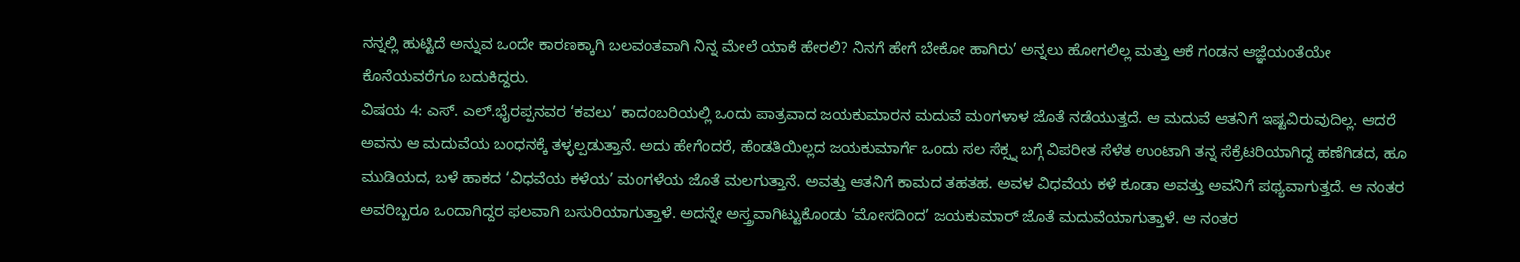ನನ್ನಲ್ಲಿ ಹುಟ್ಟಿದೆ ಅನ್ನುವ ಒಂದೇ ಕಾರಣಕ್ಕಾಗಿ ಬಲವಂತವಾಗಿ ನಿನ್ನ ಮೇಲೆ ಯಾಕೆ ಹೇರಲಿ? ನಿನಗೆ ಹೇಗೆ ಬೇಕೋ ಹಾಗಿರು’ ಅನ್ನಲು ಹೋಗಲಿಲ್ಲ ಮತ್ತು ಆಕೆ ಗಂಡನ ಆಜ್ಞೆಯಂತೆಯೇ ಕೊನೆಯವರೆಗೂ ಬದುಕಿದ್ದರು.
ವಿಷಯ 4: ಎಸ್. ಎಲ್.ಭೈರಪ್ಪನವರ ‘ಕವಲು’ ಕಾದಂಬರಿಯಲ್ಲಿ ಒಂದು ಪಾತ್ರವಾದ ಜಯಕುಮಾರನ ಮದುವೆ ಮಂಗಳಾಳ ಜೊತೆ ನಡೆಯುತ್ತದೆ. ಆ ಮದುವೆ ಆತನಿಗೆ ಇಷ್ಟವಿರುವುದಿಲ್ಲ. ಆದರೆ ಅವನು ಆ ಮದುವೆಯ ಬಂಧನಕ್ಕೆ ತಳ್ಳಲ್ಪಡುತ್ತಾನೆ. ಅದು ಹೇಗೆಂದರೆ, ಹೆಂಡತಿಯಿಲ್ಲದ ಜಯಕುಮಾರ್ಗೆ ಒಂದು ಸಲ ಸೆಕ್ಸ್ನ ಬಗ್ಗೆ ವಿಪರೀತ ಸೆಳೆತ ಉಂಟಾಗಿ ತನ್ನ ಸೆಕ್ರೆಟರಿಯಾಗಿದ್ದ ಹಣೆಗಿಡದ, ಹೂ ಮುಡಿಯದ, ಬಳೆ ಹಾಕದ ‘ವಿಧವೆಯ ಕಳೆಯ’ ಮಂಗಳೆಯ ಜೊತೆ ಮಲಗುತ್ತಾನೆ. ಅವತ್ತು ಆತನಿಗೆ ಕಾಮದ ತಹತಹ. ಅವಳ ವಿಧವೆಯ ಕಳೆ ಕೂಡಾ ಅವತ್ತು ಅವನಿಗೆ ಪಥ್ಯವಾಗುತ್ತದೆ. ಆ ನಂತರ ಅವರಿಬ್ಬರೂ ಒಂದಾಗಿದ್ದರ ಫಲವಾಗಿ ಬಸುರಿಯಾಗುತ್ತಾಳೆ. ಅದನ್ನೇ ಅಸ್ತ್ರವಾಗಿಟ್ಟುಕೊಂಡು ‘ಮೋಸದಿಂದ’ ಜಯಕುಮಾರ್ ಜೊತೆ ಮದುವೆಯಾಗುತ್ತಾಳೆ. ಆ ನಂತರ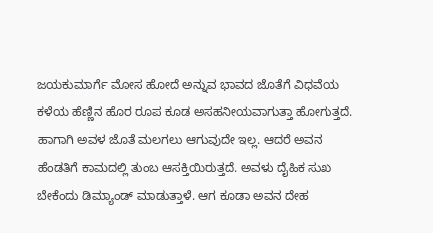ಜಯಕುಮಾರ್ಗೆ ಮೋಸ ಹೋದೆ ಅನ್ನುವ ಭಾವದ ಜೊತೆಗೆ ವಿಧವೆಯ ಕಳೆಯ ಹೆಣ್ಣಿನ ಹೊರ ರೂಪ ಕೂಡ ಅಸಹನೀಯವಾಗುತ್ತಾ ಹೋಗುತ್ತದೆ. ಹಾಗಾಗಿ ಅವಳ ಜೊತೆ ಮಲಗಲು ಆಗುವುದೇ ಇಲ್ಲ. ಆದರೆ ಅವನ ಹೆಂಡತಿಗೆ ಕಾಮದಲ್ಲಿ ತುಂಬ ಆಸಕ್ತಿಯಿರುತ್ತದೆ. ಅವಳು ದೈಹಿಕ ಸುಖ ಬೇಕೆಂದು ಡಿಮ್ಯಾಂಡ್ ಮಾಡುತ್ತಾಳೆ. ಆಗ ಕೂಡಾ ಅವನ ದೇಹ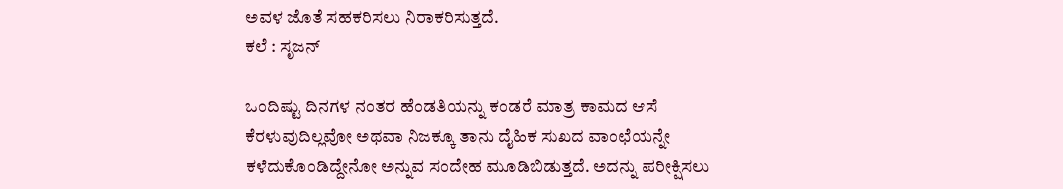ಅವಳ ಜೊತೆ ಸಹಕರಿಸಲು ನಿರಾಕರಿಸುತ್ತದೆ.
ಕಲೆ : ಸೃಜನ್

ಒಂದಿಷ್ಟು ದಿನಗಳ ನಂತರ ಹೆಂಡತಿಯನ್ನು ಕಂಡರೆ ಮಾತ್ರ ಕಾಮದ ಆಸೆ ಕೆರಳುವುದಿಲ್ಲವೋ ಅಥವಾ ನಿಜಕ್ಕೂ ತಾನು ದೈಹಿಕ ಸುಖದ ವಾಂಛೆಯನ್ನೇ ಕಳೆದುಕೊಂಡಿದ್ದೇನೋ ಅನ್ನುವ ಸಂದೇಹ ಮೂಡಿಬಿಡುತ್ತದೆ. ಅದನ್ನು ಪರೀಕ್ಷಿಸಲು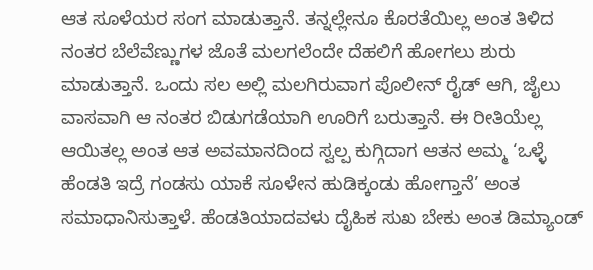ಆತ ಸೂಳೆಯರ ಸಂಗ ಮಾಡುತ್ತಾನೆ. ತನ್ನಲ್ಲೇನೂ ಕೊರತೆಯಿಲ್ಲ ಅಂತ ತಿಳಿದ ನಂತರ ಬೆಲೆವೆಣ್ಣುಗಳ ಜೊತೆ ಮಲಗಲೆಂದೇ ದೆಹಲಿಗೆ ಹೋಗಲು ಶುರು ಮಾಡುತ್ತಾನೆ. ಒಂದು ಸಲ ಅಲ್ಲಿ ಮಲಗಿರುವಾಗ ಪೊಲೀನ್ ರೈಡ್ ಆಗಿ, ಜೈಲು ವಾಸವಾಗಿ ಆ ನಂತರ ಬಿಡುಗಡೆಯಾಗಿ ಊರಿಗೆ ಬರುತ್ತಾನೆ. ಈ ರೀತಿಯೆಲ್ಲ ಆಯಿತಲ್ಲ ಅಂತ ಆತ ಅವಮಾನದಿಂದ ಸ್ವಲ್ಪ ಕುಗ್ಗಿದಾಗ ಆತನ ಅಮ್ಮ ‘ಒಳ್ಳೆ ಹೆಂಡತಿ ಇದ್ರೆ ಗಂಡಸು ಯಾಕೆ ಸೂಳೇನ ಹುಡಿಕ್ಕಂಡು ಹೋಗ್ತಾನೆ’ ಅಂತ ಸಮಾಧಾನಿಸುತ್ತಾಳೆ. ಹೆಂಡತಿಯಾದವಳು ದೈಹಿಕ ಸುಖ ಬೇಕು ಅಂತ ಡಿಮ್ಯಾಂಡ್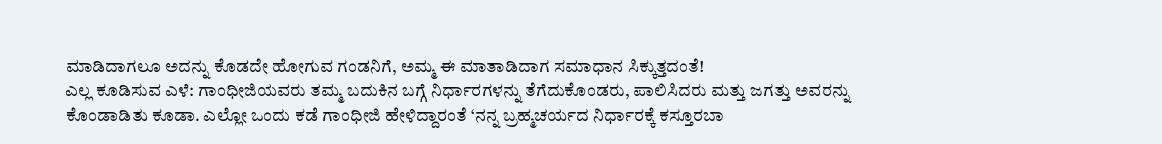ಮಾಡಿದಾಗಲೂ ಅದನ್ನು ಕೊಡದೇ ಹೋಗುವ ಗಂಡನಿಗೆ, ಅಮ್ಮ ಈ ಮಾತಾಡಿದಾಗ ಸಮಾಧಾನ ಸಿಕ್ಕುತ್ತದಂತೆ!
ಎಲ್ಲ ಕೂಡಿಸುವ ಎಳೆ: ಗಾಂಧೀಜಿಯವರು ತಮ್ಮ ಬದುಕಿನ ಬಗ್ಗೆ ನಿರ್ಧಾರಗಳನ್ನು ತೆಗೆದುಕೊಂಡರು, ಪಾಲಿಸಿದರು ಮತ್ತು ಜಗತ್ತು ಅವರನ್ನು ಕೊಂಡಾಡಿತು ಕೂಡಾ. ಎಲ್ಲೋ ಒಂದು ಕಡೆ ಗಾಂಧೀಜಿ ಹೇಳಿದ್ದಾರಂತೆ ‘ನನ್ನ ಬ್ರಹ್ಮಚರ್ಯದ ನಿರ್ಧಾರಕ್ಕೆ ಕಸ್ತೂರಬಾ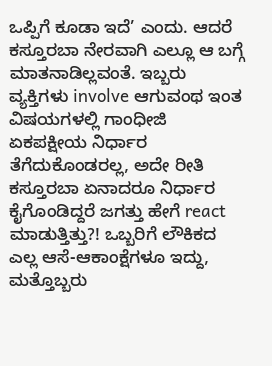ಒಪ್ಪಿಗೆ ಕೂಡಾ ಇದೆ’ ಎಂದು. ಆದರೆ ಕಸ್ತೂರಬಾ ನೇರವಾಗಿ ಎಲ್ಲೂ ಆ ಬಗ್ಗೆ ಮಾತನಾಡಿಲ್ಲವಂತೆ. ಇಬ್ಬರು ವ್ಯಕ್ತಿಗಳು involve ಆಗುವಂಥ ಇಂತ ವಿಷಯಗಳಲ್ಲಿ ಗಾಂಧೀಜಿ ಏಕಪಕ್ಷೀಯ ನಿರ್ಧಾರ ತೆಗೆದುಕೊಂಡರಲ್ಲ, ಅದೇ ರೀತಿ ಕಸ್ತೂರಬಾ ಏನಾದರೂ ನಿರ್ಧಾರ ಕೈಗೊಂಡಿದ್ದರೆ ಜಗತ್ತು ಹೇಗೆ react ಮಾಡುತ್ತಿತ್ತು?! ಒಬ್ಬರಿಗೆ ಲೌಕಿಕದ ಎಲ್ಲ ಆಸೆ-ಆಕಾಂಕ್ಷೆಗಳೂ ಇದ್ದು, ಮತ್ತೊಬ್ಬರು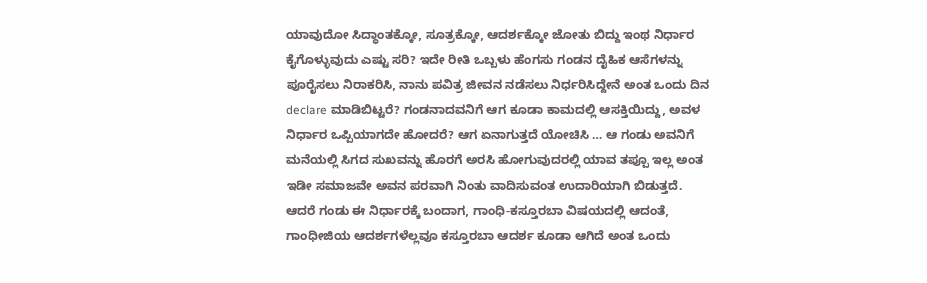ಯಾವುದೋ ಸಿದ್ಧಾಂತಕ್ಕೋ, ಸೂತ್ರಕ್ಕೋ, ಆದರ್ಶಕ್ಕೋ ಜೋತು ಬಿದ್ದು ಇಂಥ ನಿರ್ಧಾರ ಕೈಗೊಳ್ಳುವುದು ಎಷ್ಟು ಸರಿ? ಇದೇ ರೀತಿ ಒಬ್ಬಳು ಹೆಂಗಸು ಗಂಡನ ದೈಹಿಕ ಆಸೆಗಳನ್ನು ಪೂರೈಸಲು ನಿರಾಕರಿಸಿ, ನಾನು ಪವಿತ್ರ ಜೀವನ ನಡೆಸಲು ನಿರ್ಧರಿಸಿದ್ದೇನೆ ಅಂತ ಒಂದು ದಿನ declare ಮಾಡಿಬಿಟ್ಟರೆ? ಗಂಡನಾದವನಿಗೆ ಆಗ ಕೂಡಾ ಕಾಮದಲ್ಲಿ ಆಸಕ್ತಿಯಿದ್ದು, ಅವಳ ನಿರ್ಧಾರ ಒಪ್ಪಿಯಾಗದೇ ಹೋದರೆ? ಆಗ ಏನಾಗುತ್ತದೆ ಯೋಚಿಸಿ … ಆ ಗಂಡು ಅವನಿಗೆ ಮನೆಯಲ್ಲಿ ಸಿಗದ ಸುಖವನ್ನು ಹೊರಗೆ ಅರಸಿ ಹೋಗುವುದರಲ್ಲಿ ಯಾವ ತಪ್ಪೂ ಇಲ್ಲ ಅಂತ ಇಡೀ ಸಮಾಜವೇ ಅವನ ಪರವಾಗಿ ನಿಂತು ವಾದಿಸುವಂತ ಉದಾರಿಯಾಗಿ ಬಿಡುತ್ತದೆ. ಆದರೆ ಗಂಡು ಈ ನಿರ್ಧಾರಕ್ಕೆ ಬಂದಾಗ, ಗಾಂಧಿ-ಕಸ್ತೂರಬಾ ವಿಷಯದಲ್ಲಿ ಆದಂತೆ, ಗಾಂಧೀಜಿಯ ಆದರ್ಶಗಳೆಲ್ಲವೂ ಕಸ್ತೂರಬಾ ಆದರ್ಶ ಕೂಡಾ ಆಗಿದೆ ಅಂತ ಒಂದು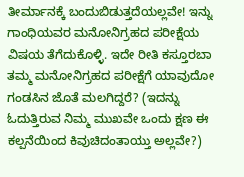ತೀರ್ಮಾನಕ್ಕೆ ಬಂದುಬಿಡುತ್ತದೆಯಲ್ಲವೇ! ಇನ್ನು ಗಾಂಧಿಯವರ ಮನೋನಿಗ್ರಹದ ಪರೀಕ್ಷೆಯ ವಿಷಯ ತೆಗೆದುಕೊಳ್ಳಿ. ಇದೇ ರೀತಿ ಕಸ್ತೂರಬಾ ತಮ್ಮ ಮನೋನಿಗ್ರಹದ ಪರೀಕ್ಷೆಗೆ ಯಾವುದೋ ಗಂಡಸಿನ ಜೊತೆ ಮಲಗಿದ್ದರೆ? (ಇದನ್ನು ಓದುತ್ತಿರುವ ನಿಮ್ಮ ಮುಖವೇ ಒಂದು ಕ್ಷಣ ಈ ಕಲ್ಪನೆಯಿಂದ ಕಿವುಚಿದಂತಾಯ್ತು ಅಲ್ಲವೇ?)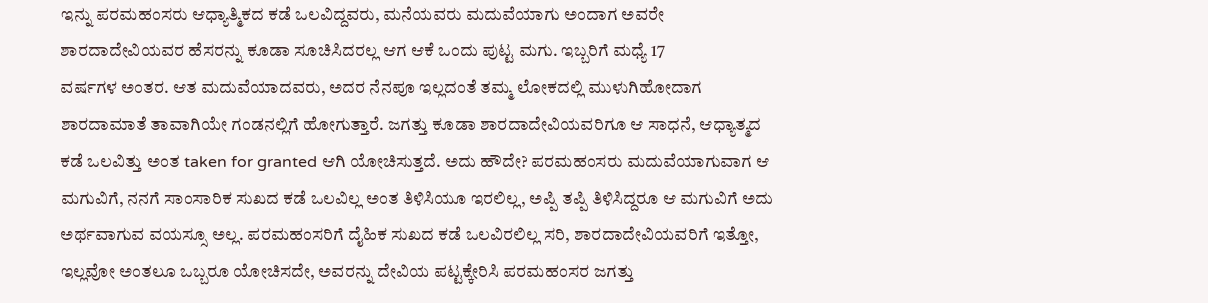ಇನ್ನು ಪರಮಹಂಸರು ಆಧ್ಯಾತ್ಮಿಕದ ಕಡೆ ಒಲವಿದ್ದವರು, ಮನೆಯವರು ಮದುವೆಯಾಗು ಅಂದಾಗ ಅವರೇ ಶಾರದಾದೇವಿಯವರ ಹೆಸರನ್ನು ಕೂಡಾ ಸೂಚಿಸಿದರಲ್ಲ ಆಗ ಆಕೆ ಒಂದು ಪುಟ್ಟ ಮಗು. ಇಬ್ಬರಿಗೆ ಮಧ್ಯೆ 17
ವರ್ಷಗಳ ಅಂತರ. ಆತ ಮದುವೆಯಾದವರು, ಅದರ ನೆನಪೂ ಇಲ್ಲದಂತೆ ತಮ್ಮ ಲೋಕದಲ್ಲಿ ಮುಳುಗಿಹೋದಾಗ ಶಾರದಾಮಾತೆ ತಾವಾಗಿಯೇ ಗಂಡನಲ್ಲಿಗೆ ಹೋಗುತ್ತಾರೆ. ಜಗತ್ತು ಕೂಡಾ ಶಾರದಾದೇವಿಯವರಿಗೂ ಆ ಸಾಧನೆ, ಆಧ್ಯಾತ್ಮದ ಕಡೆ ಒಲವಿತ್ತು ಅಂತ taken for granted ಆಗಿ ಯೋಚಿಸುತ್ತದೆ. ಅದು ಹೌದೇ? ಪರಮಹಂಸರು ಮದುವೆಯಾಗುವಾಗ ಆ ಮಗುವಿಗೆ, ನನಗೆ ಸಾಂಸಾರಿಕ ಸುಖದ ಕಡೆ ಒಲವಿಲ್ಲ ಅಂತ ತಿಳಿಸಿಯೂ ಇರಲಿಲ್ಲ, ಅಪ್ಪಿ ತಪ್ಪಿ ತಿಳಿಸಿದ್ದರೂ ಆ ಮಗುವಿಗೆ ಅದು ಅರ್ಥವಾಗುವ ವಯಸ್ಸೂ ಅಲ್ಲ. ಪರಮಹಂಸರಿಗೆ ದೈಹಿಕ ಸುಖದ ಕಡೆ ಒಲವಿರಲಿಲ್ಲ ಸರಿ, ಶಾರದಾದೇವಿಯವರಿಗೆ ಇತ್ತೋ, ಇಲ್ಲವೋ ಅಂತಲೂ ಒಬ್ಬರೂ ಯೋಚಿಸದೇ, ಅವರನ್ನು ದೇವಿಯ ಪಟ್ಟಕ್ಕೇರಿಸಿ ಪರಮಹಂಸರ ಜಗತ್ತು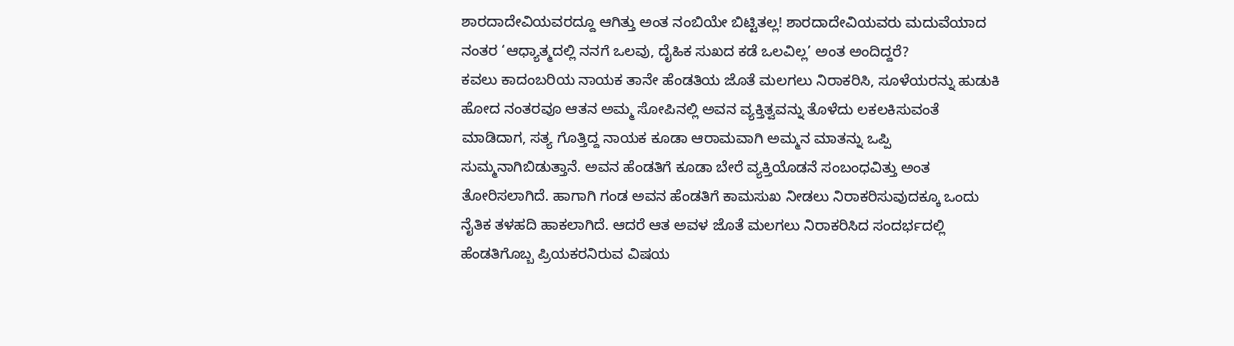ಶಾರದಾದೇವಿಯವರದ್ದೂ ಆಗಿತ್ತು ಅಂತ ನಂಬಿಯೇ ಬಿಟ್ಟಿತಲ್ಲ! ಶಾರದಾದೇವಿಯವರು ಮದುವೆಯಾದ ನಂತರ ‘ಆಧ್ಯಾತ್ಮದಲ್ಲಿ ನನಗೆ ಒಲವು, ದೈಹಿಕ ಸುಖದ ಕಡೆ ಒಲವಿಲ್ಲ’ ಅಂತ ಅಂದಿದ್ದರೆ?
ಕವಲು ಕಾದಂಬರಿಯ ನಾಯಕ ತಾನೇ ಹೆಂಡತಿಯ ಜೊತೆ ಮಲಗಲು ನಿರಾಕರಿಸಿ, ಸೂಳೆಯರನ್ನು ಹುಡುಕಿ ಹೋದ ನಂತರವೂ ಆತನ ಅಮ್ಮ ಸೋಪಿನಲ್ಲಿ ಅವನ ವ್ಯಕ್ತಿತ್ವವನ್ನು ತೊಳೆದು ಲಕಲಕಿಸುವಂತೆ ಮಾಡಿದಾಗ, ಸತ್ಯ ಗೊತ್ತಿದ್ದ ನಾಯಕ ಕೂಡಾ ಆರಾಮವಾಗಿ ಅಮ್ಮನ ಮಾತನ್ನು ಒಪ್ಪಿ ಸುಮ್ಮನಾಗಿಬಿಡುತ್ತಾನೆ. ಅವನ ಹೆಂಡತಿಗೆ ಕೂಡಾ ಬೇರೆ ವ್ಯಕ್ತಿಯೊಡನೆ ಸಂಬಂಧವಿತ್ತು ಅಂತ ತೋರಿಸಲಾಗಿದೆ. ಹಾಗಾಗಿ ಗಂಡ ಅವನ ಹೆಂಡತಿಗೆ ಕಾಮಸುಖ ನೀಡಲು ನಿರಾಕರಿಸುವುದಕ್ಕೂ ಒಂದು ನೈತಿಕ ತಳಹದಿ ಹಾಕಲಾಗಿದೆ. ಆದರೆ ಆತ ಅವಳ ಜೊತೆ ಮಲಗಲು ನಿರಾಕರಿಸಿದ ಸಂದರ್ಭದಲ್ಲಿ ಹೆಂಡತಿಗೊಬ್ಬ ಪ್ರಿಯಕರನಿರುವ ವಿಷಯ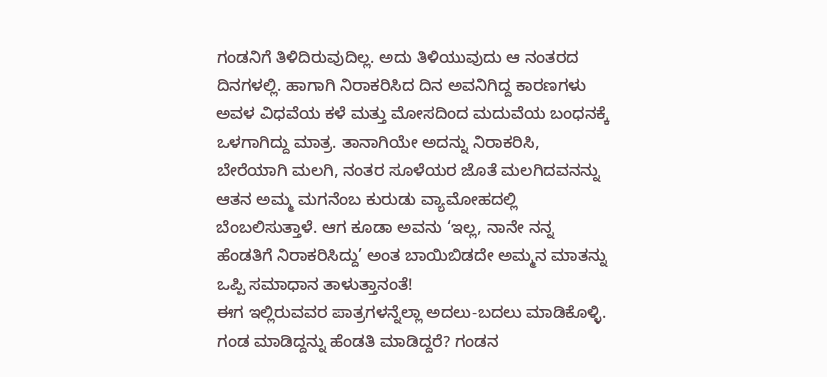ಗಂಡನಿಗೆ ತಿಳಿದಿರುವುದಿಲ್ಲ. ಅದು ತಿಳಿಯುವುದು ಆ ನಂತರದ ದಿನಗಳಲ್ಲಿ. ಹಾಗಾಗಿ ನಿರಾಕರಿಸಿದ ದಿನ ಅವನಿಗಿದ್ದ ಕಾರಣಗಳು ಅವಳ ವಿಧವೆಯ ಕಳೆ ಮತ್ತು ಮೋಸದಿಂದ ಮದುವೆಯ ಬಂಧನಕ್ಕೆ ಒಳಗಾಗಿದ್ದು ಮಾತ್ರ. ತಾನಾಗಿಯೇ ಅದನ್ನು ನಿರಾಕರಿಸಿ, ಬೇರೆಯಾಗಿ ಮಲಗಿ, ನಂತರ ಸೂಳೆಯರ ಜೊತೆ ಮಲಗಿದವನನ್ನು ಆತನ ಅಮ್ಮ ಮಗನೆಂಬ ಕುರುಡು ವ್ಯಾಮೋಹದಲ್ಲಿ ಬೆಂಬಲಿಸುತ್ತಾಳೆ. ಆಗ ಕೂಡಾ ಅವನು ‘ಇಲ್ಲ, ನಾನೇ ನನ್ನ ಹೆಂಡತಿಗೆ ನಿರಾಕರಿಸಿದ್ದು’ ಅಂತ ಬಾಯಿಬಿಡದೇ ಅಮ್ಮನ ಮಾತನ್ನು ಒಪ್ಪಿ ಸಮಾಧಾನ ತಾಳುತ್ತಾನಂತೆ!
ಈಗ ಇಲ್ಲಿರುವವರ ಪಾತ್ರಗಳನ್ನೆಲ್ಲಾ ಅದಲು-ಬದಲು ಮಾಡಿಕೊಳ್ಳಿ. ಗಂಡ ಮಾಡಿದ್ದನ್ನು ಹೆಂಡತಿ ಮಾಡಿದ್ದರೆ? ಗಂಡನ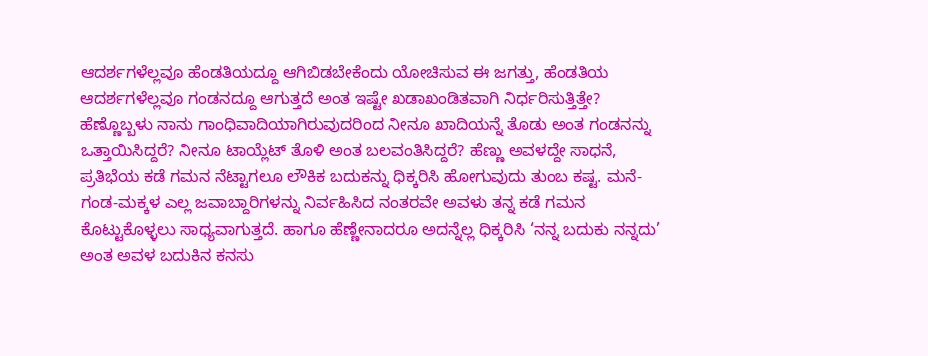ಆದರ್ಶಗಳೆಲ್ಲವೂ ಹೆಂಡತಿಯದ್ದೂ ಆಗಿಬಿಡಬೇಕೆಂದು ಯೋಚಿಸುವ ಈ ಜಗತ್ತು, ಹೆಂಡತಿಯ ಆದರ್ಶಗಳೆಲ್ಲವೂ ಗಂಡನದ್ದೂ ಆಗುತ್ತದೆ ಅಂತ ಇಷ್ಟೇ ಖಡಾಖಂಡಿತವಾಗಿ ನಿರ್ಧರಿಸುತ್ತಿತ್ತೇ? ಹೆಣ್ಣೊಬ್ಬಳು ನಾನು ಗಾಂಧಿವಾದಿಯಾಗಿರುವುದರಿಂದ ನೀನೂ ಖಾದಿಯನ್ನೆ ತೊಡು ಅಂತ ಗಂಡನನ್ನು ಒತ್ತಾಯಿಸಿದ್ದರೆ? ನೀನೂ ಟಾಯ್ಲೆಟ್ ತೊಳಿ ಅಂತ ಬಲವಂತಿಸಿದ್ದರೆ? ಹೆಣ್ಣು ಅವಳದ್ದೇ ಸಾಧನೆ, ಪ್ರತಿಭೆಯ ಕಡೆ ಗಮನ ನೆಟ್ಟಾಗಲೂ ಲೌಕಿಕ ಬದುಕನ್ನು ಧಿಕ್ಕರಿಸಿ ಹೋಗುವುದು ತುಂಬ ಕಷ್ಟ. ಮನೆ-ಗಂಡ-ಮಕ್ಕಳ ಎಲ್ಲ ಜವಾಬ್ದಾರಿಗಳನ್ನು ನಿರ್ವಹಿಸಿದ ನಂತರವೇ ಅವಳು ತನ್ನ ಕಡೆ ಗಮನ ಕೊಟ್ಟುಕೊಳ್ಳಲು ಸಾಧ್ಯವಾಗುತ್ತದೆ. ಹಾಗೂ ಹೆಣ್ಣೇನಾದರೂ ಅದನ್ನೆಲ್ಲ ಧಿಕ್ಕರಿಸಿ ‘ನನ್ನ ಬದುಕು ನನ್ನದು’ ಅಂತ ಅವಳ ಬದುಕಿನ ಕನಸು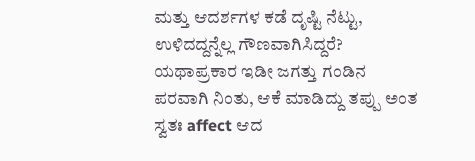ಮತ್ತು ಆದರ್ಶಗಳ ಕಡೆ ದೃಷ್ಟಿ ನೆಟ್ಟು, ಉಳಿದದ್ದನ್ನೆಲ್ಲ ಗೌಣವಾಗಿಸಿದ್ದರೆ? ಯಥಾಪ್ರಕಾರ ಇಡೀ ಜಗತ್ತು ಗಂಡಿನ ಪರವಾಗಿ ನಿಂತು, ಆಕೆ ಮಾಡಿದ್ದು ತಪ್ಪು ಅಂತ ಸ್ವತಃ affect ಆದ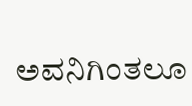ಅವನಿಗಿಂತಲೂ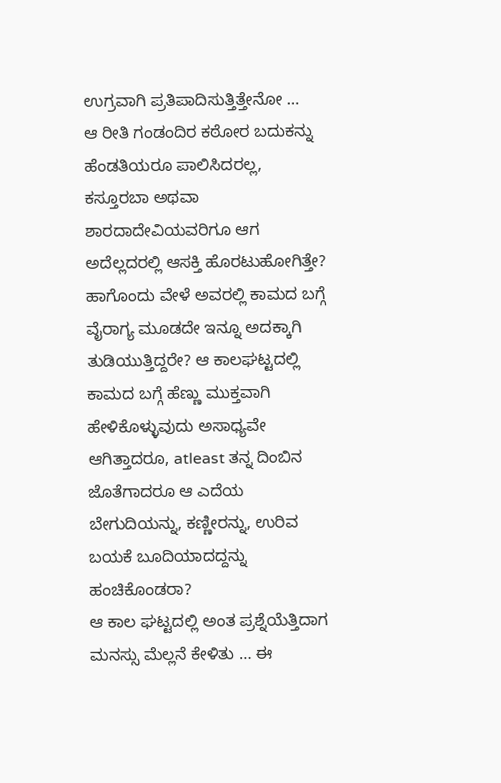ಉಗ್ರವಾಗಿ ಪ್ರತಿಪಾದಿಸುತ್ತಿತ್ತೇನೋ …
ಆ ರೀತಿ ಗಂಡಂದಿರ ಕಠೋರ ಬದುಕನ್ನು ಹೆಂಡತಿಯರೂ ಪಾಲಿಸಿದರಲ್ಲ, ಕಸ್ತೂರಬಾ ಅಥವಾ ಶಾರದಾದೇವಿಯವರಿಗೂ ಆಗ ಅದೆಲ್ಲದರಲ್ಲಿ ಆಸಕ್ತಿ ಹೊರಟುಹೋಗಿತ್ತೇ? ಹಾಗೊಂದು ವೇಳೆ ಅವರಲ್ಲಿ ಕಾಮದ ಬಗ್ಗೆ ವೈರಾಗ್ಯ ಮೂಡದೇ ಇನ್ನೂ ಅದಕ್ಕಾಗಿ ತುಡಿಯುತ್ತಿದ್ದರೇ? ಆ ಕಾಲಘಟ್ಟದಲ್ಲಿ ಕಾಮದ ಬಗ್ಗೆ ಹೆಣ್ಣು ಮುಕ್ತವಾಗಿ ಹೇಳಿಕೊಳ್ಳುವುದು ಅಸಾಧ್ಯವೇ ಆಗಿತ್ತಾದರೂ, atleast ತನ್ನ ದಿಂಬಿನ ಜೊತೆಗಾದರೂ ಆ ಎದೆಯ ಬೇಗುದಿಯನ್ನು, ಕಣ್ಣೀರನ್ನು, ಉರಿವ ಬಯಕೆ ಬೂದಿಯಾದದ್ದನ್ನು ಹಂಚಿಕೊಂಡರಾ?
ಆ ಕಾಲ ಘಟ್ಟದಲ್ಲಿ ಅಂತ ಪ್ರಶ್ನೆಯೆತ್ತಿದಾಗ ಮನಸ್ಸು ಮೆಲ್ಲನೆ ಕೇಳಿತು … ಈ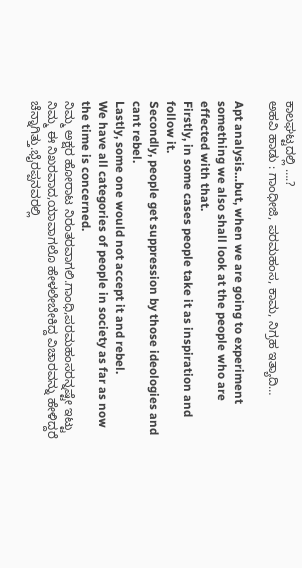ಕಾಲಘಟ್ಟದಲ್ಲಿ ….?
ಅಹವಿ ಹಾಡು : ಗಾಂಧೀಜಿ, ಪರಮಹಂಸ, ಕಾಮ, ನಿಗ್ರಹ ಇತ್ಯಾದಿ…

Apt analysis…but, when we are going to experiment something we also shall look at the people who are effected with that.
Firstly, in some cases people take it as inspiration and follow it.
Secondly, people get suppression by those ideologies and cant rebel.
Lastly, some one would not accept it and rebel.
We have all categories of people in society as far as now the time is concerned.
ನಿಮ್ಮ ಅಕ್ಷರ ಹೋರಾಟ ನಿರಂತರವಾಗಲಿ.ಗಾಂಧಿ,ಪರಮಹಂಸರನ್ನಷ್ಟೇ ಇಟ್ಟು ನಿಮ್ಮ ಈ ನಿಖರವಾದ,ಯಾವಾಗಲೊ ಹೇಳಲೇಬೇಕಿದ್ದ ವಿಚಾರವನ್ನು ಹೇಳಿದ್ದರೆ ಚೆನ್ನಾಗಿತ್ತು.ಭೈರಪ್ಪನವರಲ್ಲಿ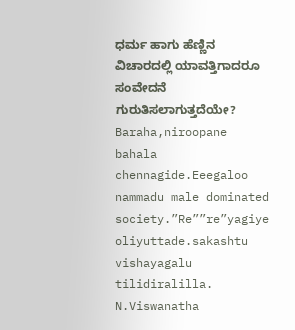ಧರ್ಮ ಹಾಗು ಹೆಣ್ಣಿನ ವಿಚಾರದಲ್ಲಿ ಯಾವತ್ತಿಗಾದರೂ ಸಂವೇದನೆ ಗುರುತಿಸಲಾಗುತ್ತದೆಯೇ?
Baraha,niroopane bahala chennagide.Eeegaloo nammadu male dominated society.”Re””re”yagiye oliyuttade.sakashtu vishayagalu tilidiralilla. N.Viswanatha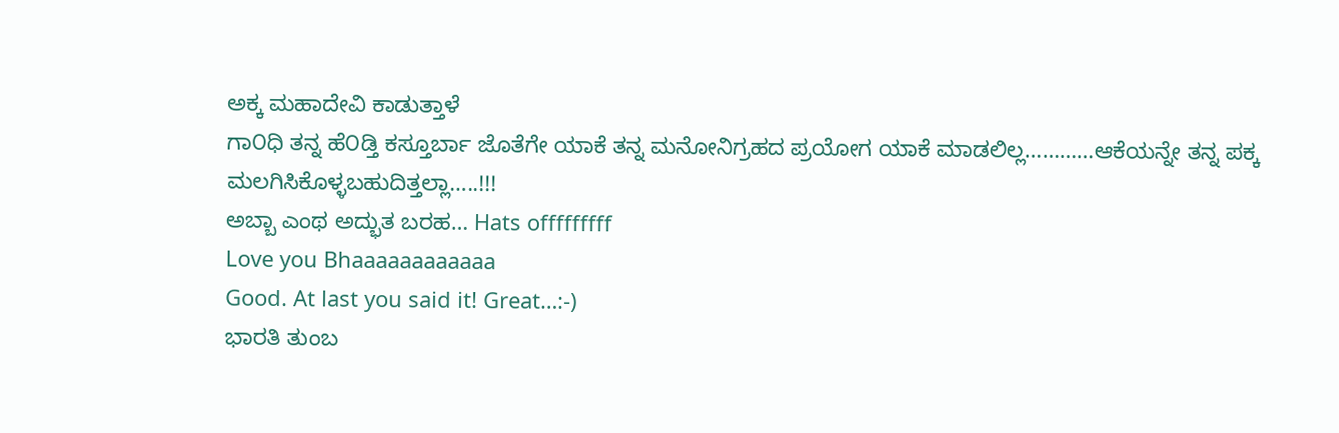ಅಕ್ಕ ಮಹಾದೇವಿ ಕಾಡುತ್ತಾಳೆ
ಗಾ೦ಧಿ ತನ್ನ ಹೆ೦ಡ್ತಿ ಕಸ್ತೂರ್ಬಾ ಜೊತೆಗೇ ಯಾಕೆ ತನ್ನ ಮನೋನಿಗ್ರಹದ ಪ್ರಯೋಗ ಯಾಕೆ ಮಾಡಲಿಲ್ಲ…………ಆಕೆಯನ್ನೇ ತನ್ನ ಪಕ್ಕ ಮಲಗಿಸಿಕೊಳ್ಳಬಹುದಿತ್ತಲ್ಲಾ…..!!!
ಅಬ್ಬಾ ಎಂಥ ಅದ್ಭುತ ಬರಹ… Hats offfffffff
Love you Bhaaaaaaaaaaaa
Good. At last you said it! Great…:-)
ಭಾರತಿ ತುಂಬ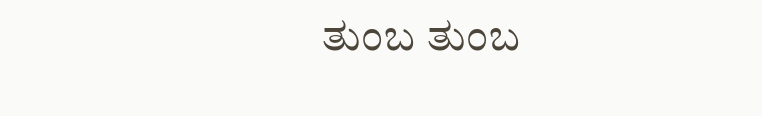ತುಂಬ ತುಂಬ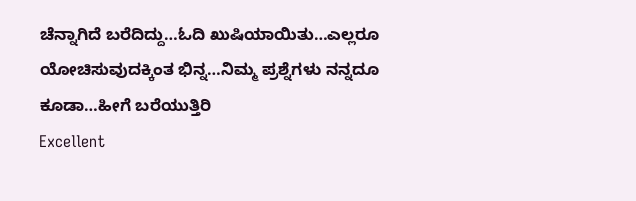ಚೆನ್ನಾಗಿದೆ ಬರೆದಿದ್ದು…ಓದಿ ಖುಷಿಯಾಯಿತು…ಎಲ್ಲರೂ ಯೋಚಿಸುವುದಕ್ಕಿಂತ ಭಿನ್ನ…ನಿಮ್ಮ ಪ್ರಶ್ನೆಗಳು ನನ್ನದೂ ಕೂಡಾ…ಹೀಗೆ ಬರೆಯುತ್ತಿರಿ
Excellent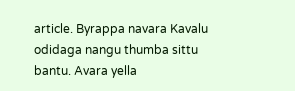article. Byrappa navara Kavalu odidaga nangu thumba sittu bantu. Avara yella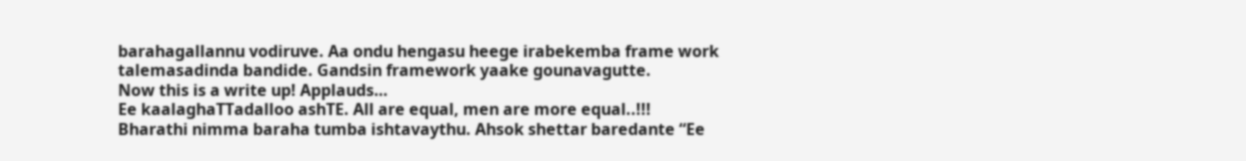barahagallannu vodiruve. Aa ondu hengasu heege irabekemba frame work talemasadinda bandide. Gandsin framework yaake gounavagutte.
Now this is a write up! Applauds…
Ee kaalaghaTTadalloo ashTE. All are equal, men are more equal..!!!
Bharathi nimma baraha tumba ishtavaythu. Ahsok shettar baredante “Ee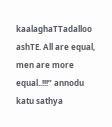kaalaghaTTadalloo ashTE. All are equal, men are more equal..!!!” annodu katu sathya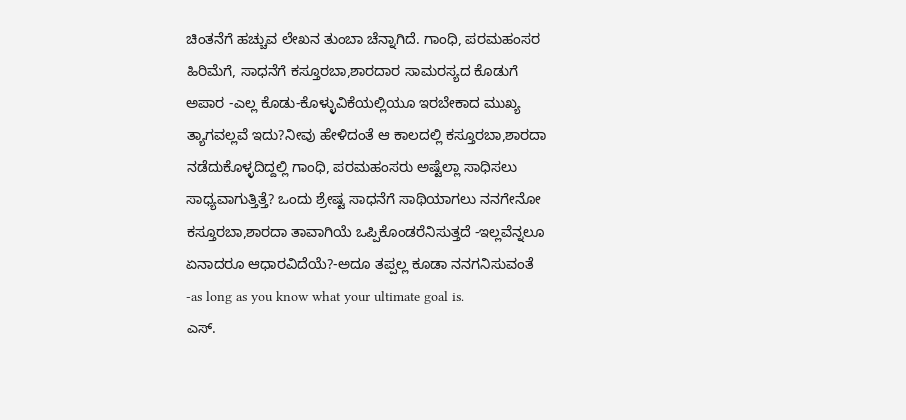ಚಿಂತನೆಗೆ ಹಚ್ಚುವ ಲೇಖನ ತುಂಬಾ ಚೆನ್ನಾಗಿದೆ. ಗಾಂಧಿ, ಪರಮಹಂಸರ ಹಿರಿಮೆಗೆ, ಸಾಧನೆಗೆ ಕಸ್ತೂರಬಾ,ಶಾರದಾರ ಸಾಮರಸ್ಯದ ಕೊಡುಗೆ ಅಪಾರ -ಎಲ್ಲ ಕೊಡು-ಕೊಳ್ಳುವಿಕೆಯಲ್ಲಿಯೂ ಇರಬೇಕಾದ ಮುಖ್ಯ ತ್ಯಾಗವಲ್ಲವೆ ಇದು?ನೀವು ಹೇಳಿದಂತೆ ಆ ಕಾಲದಲ್ಲಿ ಕಸ್ತೂರಬಾ,ಶಾರದಾ ನಡೆದುಕೊಳ್ಳದಿದ್ದಲ್ಲಿ ಗಾಂಧಿ, ಪರಮಹಂಸರು ಅಷ್ಟೆಲ್ಲಾ ಸಾಧಿಸಲು ಸಾಧ್ಯವಾಗುತ್ತಿತ್ತೆ? ಒಂದು ಶ್ರೇಷ್ಟ ಸಾಧನೆಗೆ ಸಾಥಿಯಾಗಲು ನನಗೇನೋ ಕಸ್ತೂರಬಾ,ಶಾರದಾ ತಾವಾಗಿಯೆ ಒಪ್ಪಿಕೊಂಡರೆನಿಸುತ್ತದೆ -ಇಲ್ಲವೆನ್ನಲೂ ಏನಾದರೂ ಆಧಾರವಿದೆಯೆ?-ಅದೂ ತಪ್ಪಲ್ಲ ಕೂಡಾ ನನಗನಿಸುವಂತೆ -as long as you know what your ultimate goal is.
ಎಸ್.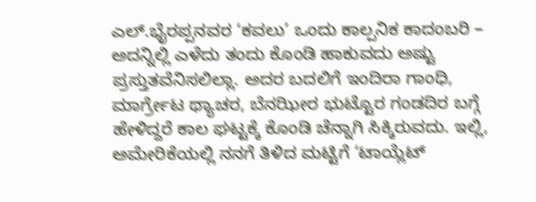ಎಲ್.ಭೈರಪ್ಪನವರ ‘ಕವಲು’ ಒಂದು ಕಾಲ್ಪನಿಕ ಕಾದಂಬರಿ – ಅದನ್ನಿಲ್ಲಿ ಎಳೆದು ತಂದು ಕೊಂಡಿ ಹಾಕುವದು ಅಷ್ಟು ಪ್ರಸ್ತುತವೆನಿಸಲಿಲ್ಲಾ. ಅದರ ಬದಲಿಗೆ ಇಂದಿರಾ ಗಾಂಧಿ, ಮಾರ್ಗ್ರೇಟ ಥ್ಯಾಚರ, ಬೆನಝೀರ ಭುಟ್ಟೊರ ಗಂಡದಿರ ಬಗ್ಗೆ ಹೇಳಿದ್ದರೆ ಕಾಲ ಘಟ್ಟಕ್ಕೆ ಕೊಂಡಿ ಚೆನ್ನಾಗಿ ಸಿಕ್ಕಿರುವದು. ಇಲ್ಲಿ, ಅಮೇರಿಕೆಯಲ್ಲಿ ನನಗೆ ತಿಳಿದ ಮಟ್ಟಿಗೆ ‘ಟಾಯ್ಲೆಟ್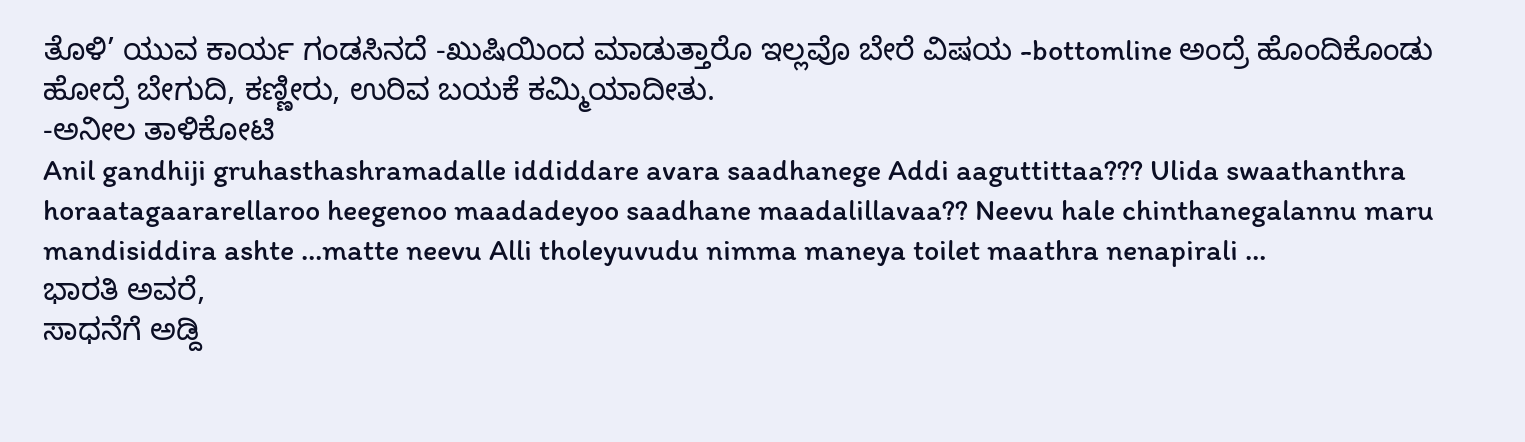ತೊಳಿ’ ಯುವ ಕಾರ್ಯ ಗಂಡಸಿನದೆ -ಖುಷಿಯಿಂದ ಮಾಡುತ್ತಾರೊ ಇಲ್ಲವೊ ಬೇರೆ ವಿಷಯ -bottomline ಅಂದ್ರೆ ಹೊಂದಿಕೊಂಡು ಹೋದ್ರೆ ಬೇಗುದಿ, ಕಣ್ಣೀರು, ಉರಿವ ಬಯಕೆ ಕಮ್ಮಿಯಾದೀತು.
-ಅನೀಲ ತಾಳಿಕೋಟಿ
Anil gandhiji gruhasthashramadalle iddiddare avara saadhanege Addi aaguttittaa??? Ulida swaathanthra horaatagaararellaroo heegenoo maadadeyoo saadhane maadalillavaa?? Neevu hale chinthanegalannu maru mandisiddira ashte …matte neevu Alli tholeyuvudu nimma maneya toilet maathra nenapirali …
ಭಾರತಿ ಅವರೆ,
ಸಾಧನೆಗೆ ಅಡ್ದಿ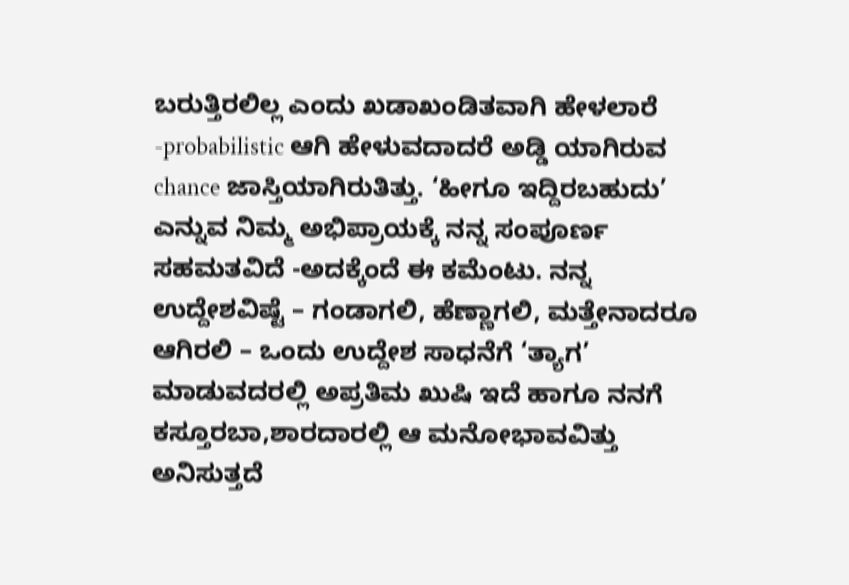ಬರುತ್ತಿರಲಿಲ್ಲ ಎಂದು ಖಡಾಖಂಡಿತವಾಗಿ ಹೇಳಲಾರೆ -probabilistic ಆಗಿ ಹೇಳುವದಾದರೆ ಅಡ್ಡಿ ಯಾಗಿರುವ chance ಜಾಸ್ತಿಯಾಗಿರುತಿತ್ತು. ‘ಹೀಗೂ ಇದ್ದಿರಬಹುದು’ ಎನ್ನುವ ನಿಮ್ಮ ಅಭಿಪ್ರಾಯಕ್ಕೆ ನನ್ನ ಸಂಪೂರ್ಣ ಸಹಮತವಿದೆ -ಅದಕ್ಕೆಂದೆ ಈ ಕಮೆಂಟು. ನನ್ನ ಉದ್ದೇಶವಿಷ್ಟೆ – ಗಂಡಾಗಲಿ, ಹೆಣ್ಣಾಗಲಿ, ಮತ್ತೇನಾದರೂ ಆಗಿರಲಿ – ಒಂದು ಉದ್ದೇಶ ಸಾಧನೆಗೆ ‘ತ್ಯಾಗ’ ಮಾಡುವದರಲ್ಲಿ ಅಪ್ರತಿಮ ಖುಷಿ ಇದೆ ಹಾಗೂ ನನಗೆ ಕಸ್ತೂರಬಾ,ಶಾರದಾರಲ್ಲಿ ಆ ಮನೋಭಾವವಿತ್ತು ಅನಿಸುತ್ತದೆ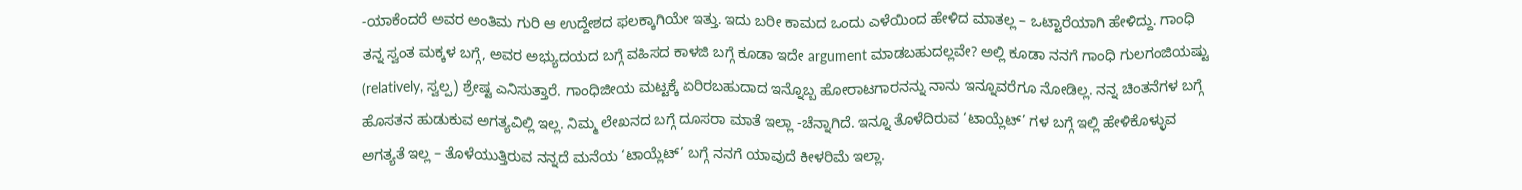-ಯಾಕೆಂದರೆ ಅವರ ಅಂತಿಮ ಗುರಿ ಆ ಉದ್ದೇಶದ ಫಲಕ್ಕಾಗಿಯೇ ಇತ್ತು. ಇದು ಬರೀ ಕಾಮದ ಒಂದು ಎಳೆಯಿಂದ ಹೇಳಿದ ಮಾತಲ್ಲ – ಒಟ್ಟಾರೆಯಾಗಿ ಹೇಳಿದ್ದು. ಗಾಂಧಿ ತನ್ನ ಸ್ವಂತ ಮಕ್ಕಳ ಬಗ್ಗೆ, ಅವರ ಅಭ್ಯುದಯದ ಬಗ್ಗೆ ವಹಿಸದ ಕಾಳಜಿ ಬಗ್ಗೆ ಕೂಡಾ ಇದೇ argument ಮಾಡಬಹುದಲ್ಲವೇ? ಅಲ್ಲಿ ಕೂಡಾ ನನಗೆ ಗಾಂಧಿ ಗುಲಗಂಜಿಯಷ್ಟು (relatively, ಸ್ವಲ್ಪ) ಶ್ರೇಷ್ಟ ಎನಿಸುತ್ತಾರೆ. ಗಾಂಧಿಜೀಯ ಮಟ್ಟಕ್ಕೆ ಏರಿರಬಹುದಾದ ಇನ್ನೊಬ್ಬ ಹೋರಾಟಗಾರನನ್ನು ನಾನು ಇನ್ನೂವರೆಗೂ ನೋಡಿಲ್ಲ. ನನ್ನ ಚಿಂತನೆಗಳ ಬಗ್ಗೆ ಹೊಸತನ ಹುಡುಕುವ ಅಗತ್ಯವಿಲ್ಲಿ ಇಲ್ಲ. ನಿಮ್ಮ ಲೇಖನದ ಬಗ್ಗೆ ದೂಸರಾ ಮಾತೆ ಇಲ್ಲಾ -ಚೆನ್ನಾಗಿದೆ. ಇನ್ನೂ ತೊಳೆದಿರುವ ‘ಟಾಯ್ಲೆಟ್’ ಗಳ ಬಗ್ಗೆ ಇಲ್ಲಿ ಹೇಳಿಕೊಳ್ಳುವ ಅಗತ್ಯತೆ ಇಲ್ಲ – ತೊಳೆಯುತ್ತಿರುವ ನನ್ನದೆ ಮನೆಯ ‘ಟಾಯ್ಲೆಟ್’ ಬಗ್ಗೆ ನನಗೆ ಯಾವುದೆ ಕೀಳರಿಮೆ ಇಲ್ಲಾ.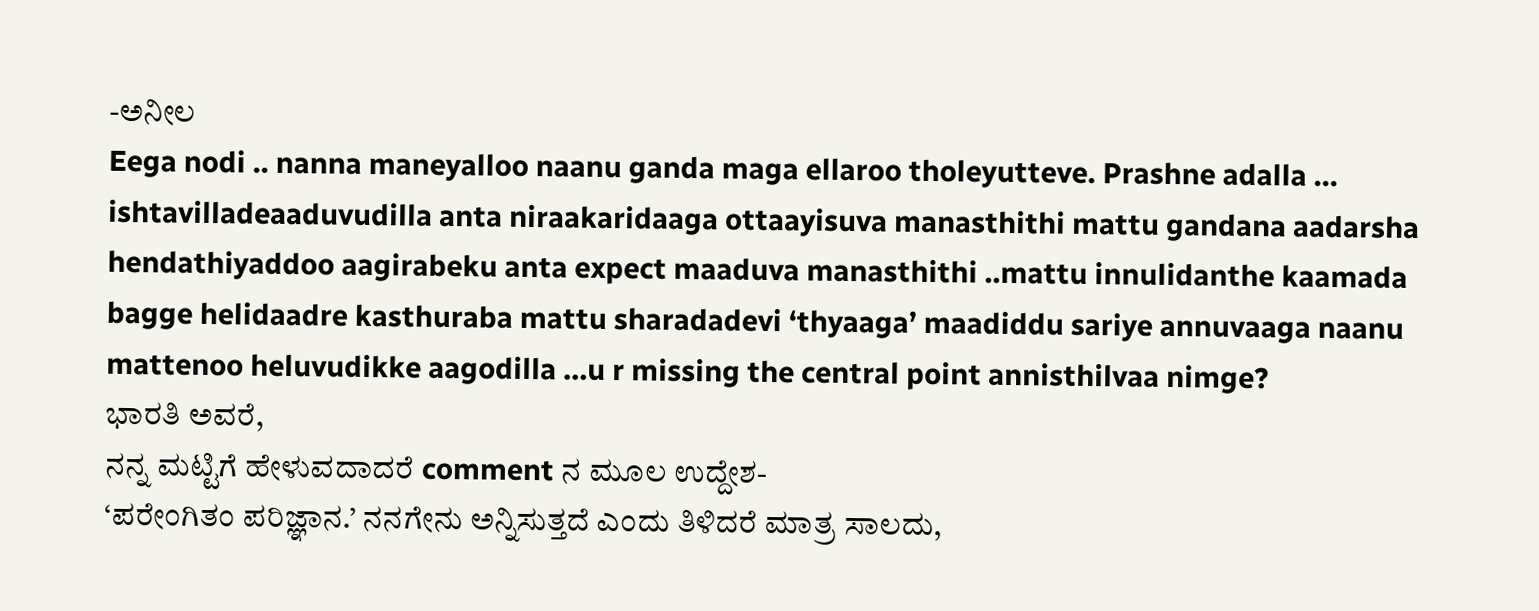-ಅನೀಲ
Eega nodi .. nanna maneyalloo naanu ganda maga ellaroo tholeyutteve. Prashne adalla … ishtavilladeaaduvudilla anta niraakaridaaga ottaayisuva manasthithi mattu gandana aadarsha hendathiyaddoo aagirabeku anta expect maaduva manasthithi ..mattu innulidanthe kaamada bagge helidaadre kasthuraba mattu sharadadevi ‘thyaaga’ maadiddu sariye annuvaaga naanu mattenoo heluvudikke aagodilla …u r missing the central point annisthilvaa nimge?
ಭಾರತಿ ಅವರೆ,
ನನ್ನ ಮಟ್ಟಿಗೆ ಹೇಳುವದಾದರೆ comment ನ ಮೂಲ ಉದ್ದೇಶ-
‘ಪರೇಂಗಿತಂ ಪರಿಜ್ಞಾನ.’ ನನಗೇನು ಅನ್ನಿಸುತ್ತದೆ ಎಂದು ತಿಳಿದರೆ ಮಾತ್ರ ಸಾಲದು,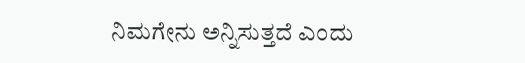ನಿಮಗೇನು ಅನ್ನಿಸುತ್ತದೆ ಎಂದು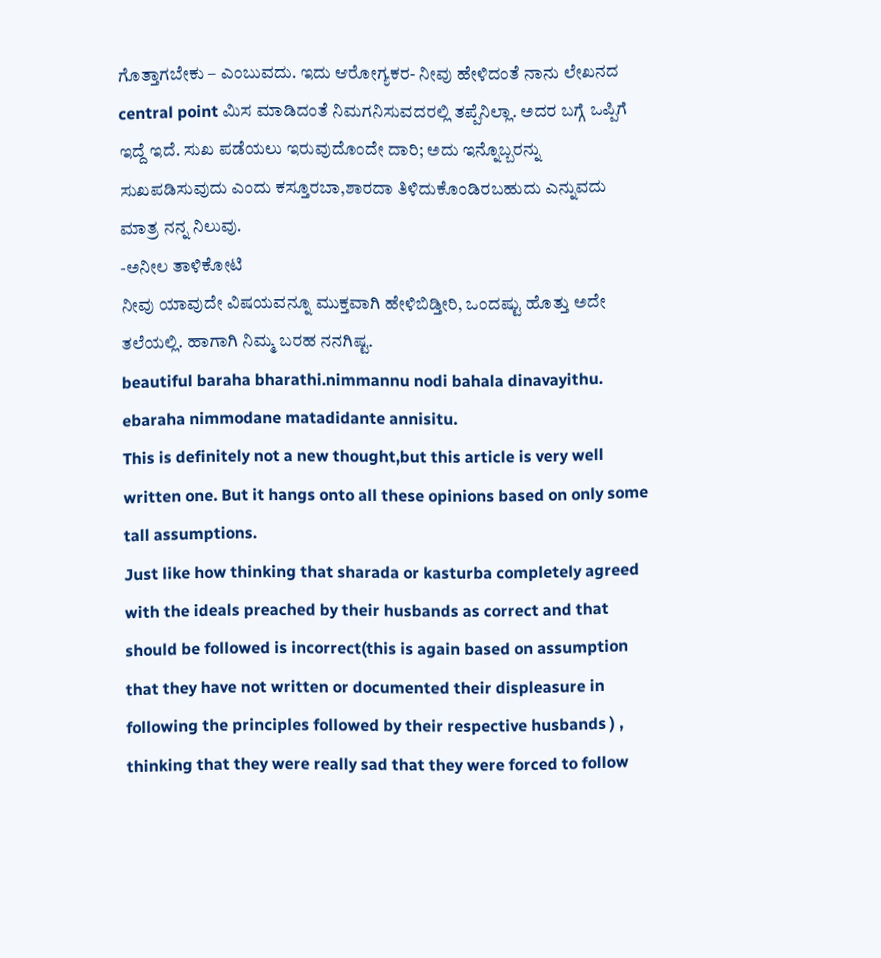ಗೊತ್ತಾಗಬೇಕು – ಎಂಬುವದು. ಇದು ಆರೋಗ್ಯಕರ- ನೀವು ಹೇಳಿದಂತೆ ನಾನು ಲೇಖನದ central point ಮಿಸ ಮಾಡಿದಂತೆ ನಿಮಗನಿಸುವದರಲ್ಲಿ ತಪ್ಪೆನಿಲ್ಲಾ. ಅದರ ಬಗ್ಗೆ ಒಪ್ಪಿಗೆ ಇದ್ದೆ ಇದೆ. ಸುಖ ಪಡೆಯಲು ಇರುವುದೊಂದೇ ದಾರಿ; ಅದು ಇನ್ನೊಬ್ಬರನ್ನು ಸುಖಪಡಿಸುವುದು ಎಂದು ಕಸ್ತೂರಬಾ,ಶಾರದಾ ತಿಳಿದುಕೊಂಡಿರಬಹುದು ಎನ್ನುವದು ಮಾತ್ರ ನನ್ನ ನಿಲುವು.
-ಅನೀಲ ತಾಳಿಕೋಟಿ
ನೀವು ಯಾವುದೇ ವಿಷಯವನ್ನೂ ಮುಕ್ತವಾಗಿ ಹೇಳಿಬಿಡ್ತೀರಿ, ಒಂದಷ್ಟು ಹೊತ್ತು ಅದೇ ತಲೆಯಲ್ಲಿ. ಹಾಗಾಗಿ ನಿಮ್ಮ ಬರಹ ನನಗಿಷ್ಟ.
beautiful baraha bharathi.nimmannu nodi bahala dinavayithu. ebaraha nimmodane matadidante annisitu.
This is definitely not a new thought,but this article is very well written one. But it hangs onto all these opinions based on only some tall assumptions.
Just like how thinking that sharada or kasturba completely agreed with the ideals preached by their husbands as correct and that should be followed is incorrect(this is again based on assumption that they have not written or documented their displeasure in following the principles followed by their respective husbands ) , thinking that they were really sad that they were forced to follow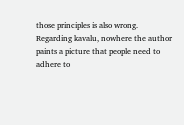those principles is also wrong.
Regarding kavalu, nowhere the author paints a picture that people need to adhere to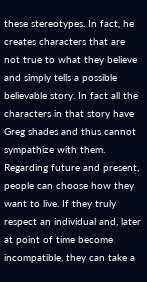these stereotypes. In fact, he creates characters that are not true to what they believe and simply tells a possible believable story. In fact all the characters in that story have Greg shades and thus cannot sympathize with them.
Regarding future and present, people can choose how they want to live. If they truly respect an individual and, later at point of time become incompatible, they can take a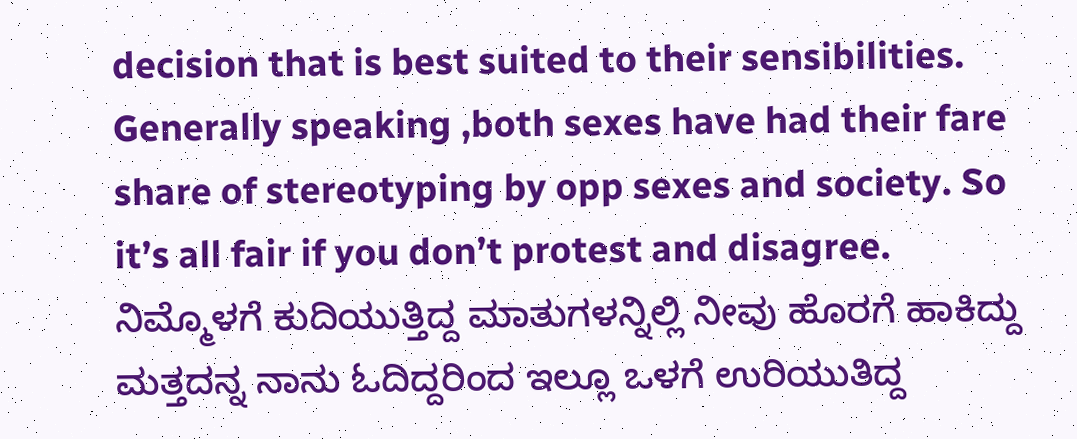decision that is best suited to their sensibilities.
Generally speaking ,both sexes have had their fare share of stereotyping by opp sexes and society. So it’s all fair if you don’t protest and disagree.
ನಿಮ್ಮೊಳಗೆ ಕುದಿಯುತ್ತಿದ್ದ ಮಾತುಗಳನ್ನಿಲ್ಲಿ ನೀವು ಹೊರಗೆ ಹಾಕಿದ್ದು ಮತ್ತದನ್ನ ನಾನು ಓದಿದ್ದರಿಂದ ಇಲ್ಲೂ ಒಳಗೆ ಉರಿಯುತಿದ್ದ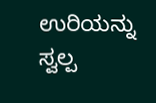ಉರಿಯನ್ನು ಸ್ವಲ್ಪ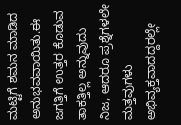ಮಟ್ಟಿಗೆ ಶಮನ ಮಾಡಿದ ಅನುಭವವಾಯಿತು.ಈ ಜಗತ್ತಿಗೆ ಉತ್ತರ ಕೊಡುವ ತಾಕತ್ತಿಲ್ಲ ಅನ್ನುವುದು ನಿಜ, ಆದರೂ ಪ್ರಶ್ನೆಗಳಲೇ ಮತ್ತವುಗಳು ಅಭಿವ್ಯಕ್ತವಾದದ್ದರಲ್ಲೇ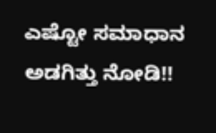ಎಷ್ಟೋ ಸಮಾಧಾನ ಅಡಗಿತ್ತು ನೋಡಿ!!